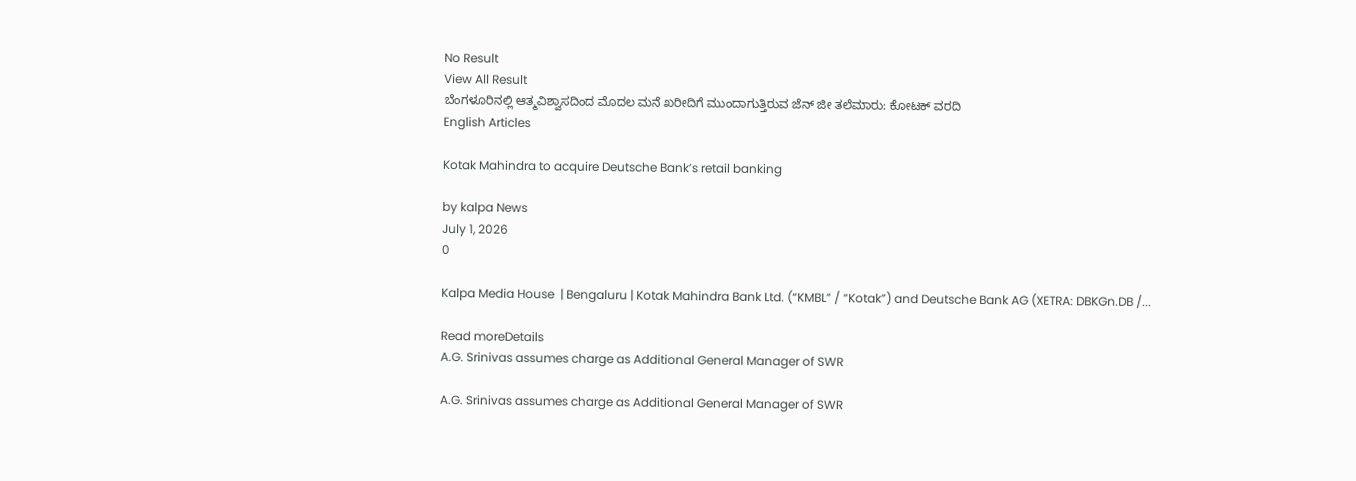No Result
View All Result
ಬೆಂಗಳೂರಿನಲ್ಲಿ ಆತ್ಮವಿಶ್ವಾಸದಿಂದ ಮೊದಲ ಮನೆ ಖರೀದಿಗೆ ಮುಂದಾಗುತ್ತಿರುವ ಜೆನ್ ಜೀ ತಲೆಮಾರು: ಕೋಟಕ್ ವರದಿ
English Articles

Kotak Mahindra to acquire Deutsche Bank’s retail banking

by kalpa News
July 1, 2026
0

Kalpa Media House  | Bengaluru | Kotak Mahindra Bank Ltd. (“KMBL” / “Kotak”) and Deutsche Bank AG (XETRA: DBKGn.DB /...

Read moreDetails
A.G. Srinivas assumes charge as Additional General Manager of SWR

A.G. Srinivas assumes charge as Additional General Manager of SWR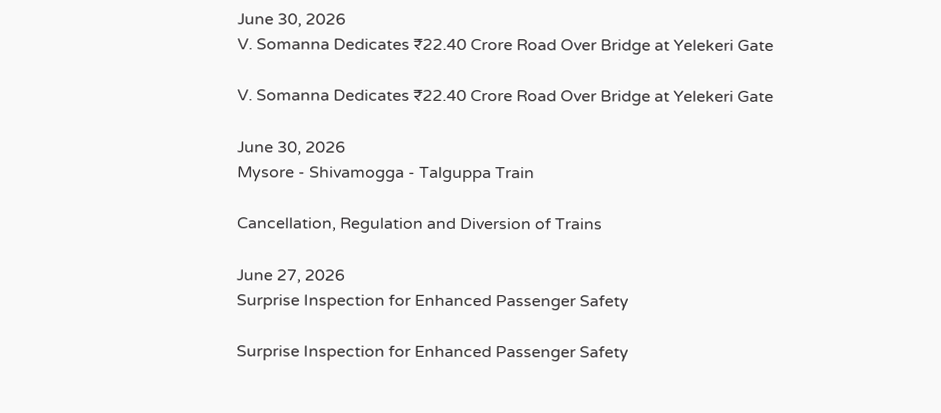June 30, 2026
V. Somanna Dedicates ₹22.40 Crore Road Over Bridge at Yelekeri Gate

V. Somanna Dedicates ₹22.40 Crore Road Over Bridge at Yelekeri Gate

June 30, 2026
Mysore - Shivamogga - Talguppa Train

Cancellation, Regulation and Diversion of Trains

June 27, 2026
Surprise Inspection for Enhanced Passenger Safety

Surprise Inspection for Enhanced Passenger Safety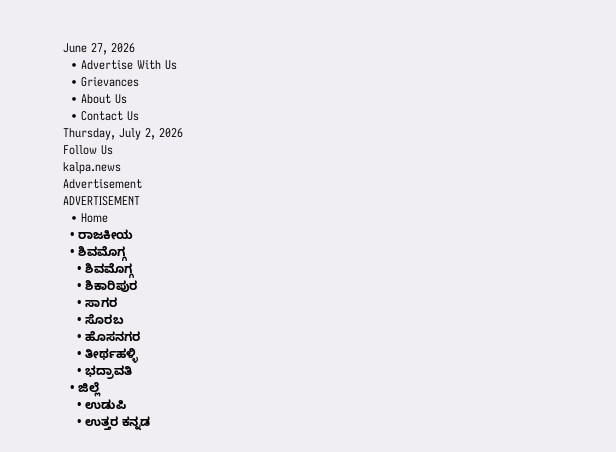June 27, 2026
  • Advertise With Us
  • Grievances
  • About Us
  • Contact Us
Thursday, July 2, 2026
Follow Us
kalpa.news
Advertisement
ADVERTISEMENT
  • Home
  • ರಾಜಕೀಯ
  • ಶಿವಮೊಗ್ಗ
    • ಶಿವಮೊಗ್ಗ
    • ಶಿಕಾರಿಪುರ
    • ಸಾಗರ
    • ಸೊರಬ
    • ಹೊಸನಗರ
    • ತೀರ್ಥಹಳ್ಳಿ
    • ಭದ್ರಾವತಿ
  • ಜಿಲ್ಲೆ
    • ಉಡುಪಿ
    • ಉತ್ತರ ಕನ್ನಡ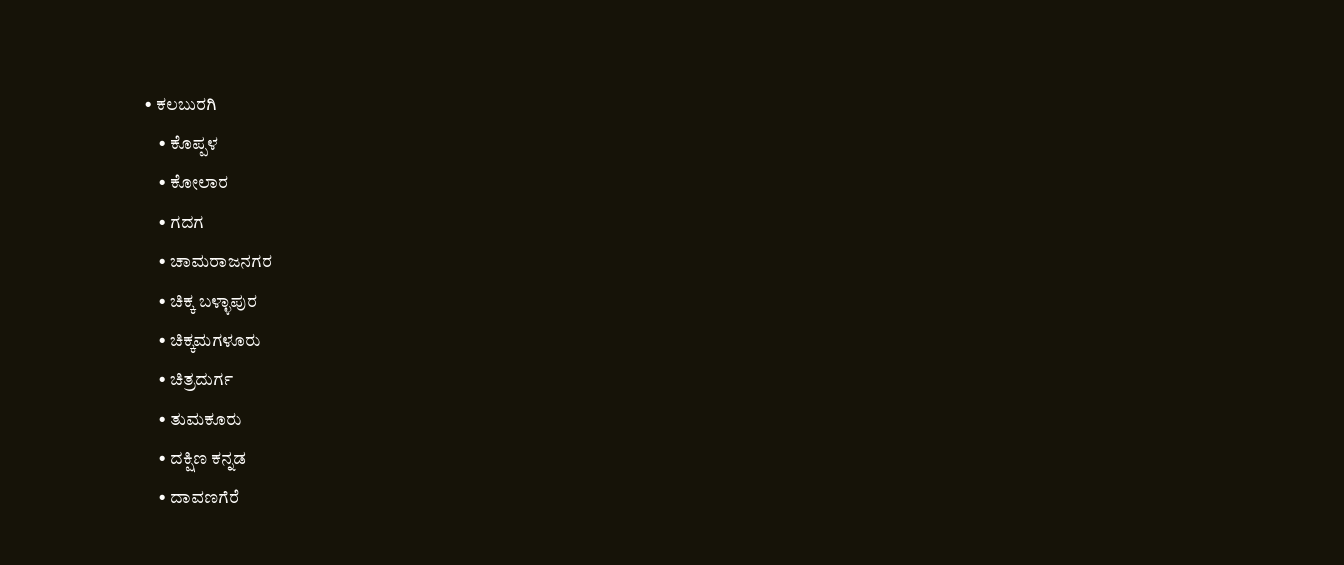• ಕಲಬುರಗಿ
    • ಕೊಪ್ಪಳ
    • ಕೋಲಾರ
    • ಗದಗ
    • ಚಾಮರಾಜನಗರ
    • ಚಿಕ್ಕ ಬಳ್ಳಾಪುರ
    • ಚಿಕ್ಕಮಗಳೂರು
    • ಚಿತ್ರದುರ್ಗ
    • ತುಮಕೂರು
    • ದಕ್ಷಿಣ ಕನ್ನಡ
    • ದಾವಣಗೆರೆ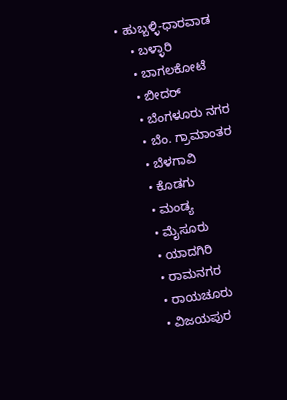• ಹುಬ್ಬಳ್ಳಿ-ಧಾರವಾಡ
    • ಬಳ್ಳಾರಿ
    • ಬಾಗಲಕೋಟೆ
    • ಬೀದರ್
    • ಬೆಂಗಳೂರು ನಗರ
    • ಬೆಂ. ಗ್ರಾಮಾಂತರ
    • ಬೆಳಗಾವಿ
    • ಕೊಡಗು
    • ಮಂಡ್ಯ
    • ಮೈಸೂರು
    • ಯಾದಗಿರಿ
    • ರಾಮನಗರ
    • ರಾಯಚೂರು
    • ವಿಜಯಪುರ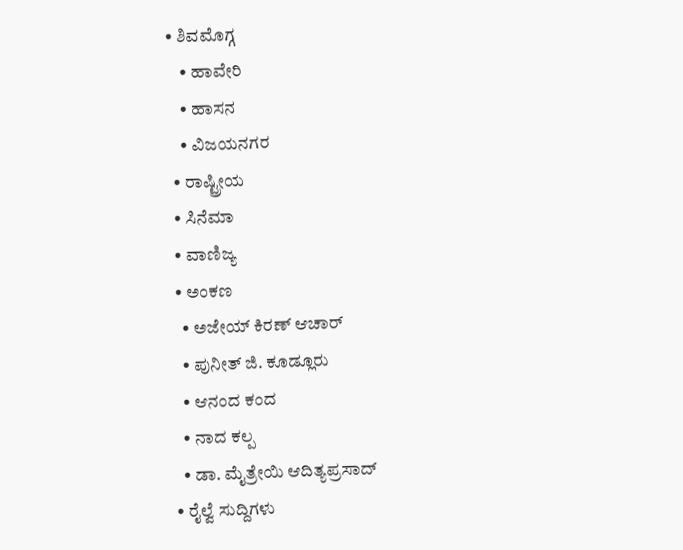• ಶಿವಮೊಗ್ಗ
    • ಹಾವೇರಿ
    • ಹಾಸನ
    • ವಿಜಯನಗರ
  • ರಾಷ್ಟ್ರೀಯ
  • ಸಿನೆಮಾ
  • ವಾಣಿಜ್ಯ
  • ಅಂಕಣ
    • ಅಜೇಯ್ ಕಿರಣ್ ಆಚಾರ್
    • ಪುನೀತ್ ಜಿ. ಕೂಡ್ಲೂರು
    • ಆನಂದ ಕಂದ
    • ನಾದ ಕಲ್ಪ
    • ಡಾ. ಮೈತ್ರೇಯಿ ಆದಿತ್ಯಪ್ರಸಾದ್
  • ರೈಲ್ವೆ ಸುದ್ದಿಗಳು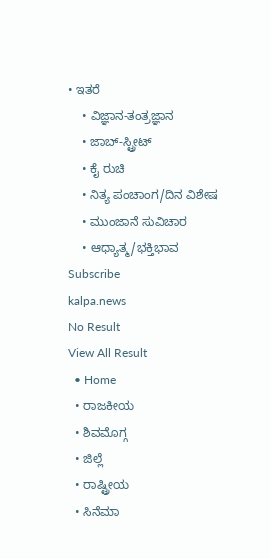• ಇತರೆ
    • ವಿಜ್ಞಾನ-ತಂತ್ರಜ್ಞಾನ
    • ಜಾಬ್-ಸ್ಟ್ರೀಟ್
    • ಕೈ ರುಚಿ
    • ನಿತ್ಯ ಪಂಚಾಂಗ/ದಿನ ವಿಶೇಷ
    • ಮುಂಜಾನೆ ಸುವಿಚಾರ
    • ಆಧ್ಯಾತ್ಮ/ಭಕ್ತಿಭಾವ
Subscribe
kalpa.news
No Result
View All Result
  • Home
  • ರಾಜಕೀಯ
  • ಶಿವಮೊಗ್ಗ
  • ಜಿಲ್ಲೆ
  • ರಾಷ್ಟ್ರೀಯ
  • ಸಿನೆಮಾ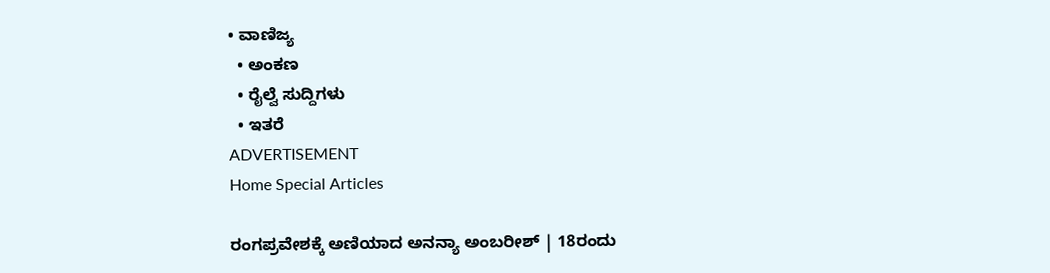• ವಾಣಿಜ್ಯ
  • ಅಂಕಣ
  • ರೈಲ್ವೆ ಸುದ್ದಿಗಳು
  • ಇತರೆ
ADVERTISEMENT
Home Special Articles

ರಂಗಪ್ರವೇಶಕ್ಕೆ ಅಣಿಯಾದ ಅನನ್ಯಾ ಅಂಬರೀಶ್ | 18ರಂದು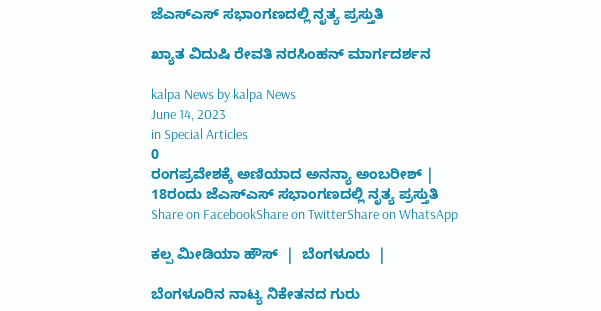ಜೆಎಸ್‌ಎಸ್ ಸಭಾಂಗಣದಲ್ಲಿ ನೃತ್ಯ ಪ್ರಸ್ತುತಿ

ಖ್ಯಾತ ವಿದುಷಿ ರೇವತಿ ನರಸಿಂಹನ್ ಮಾರ್ಗದರ್ಶನ

kalpa News by kalpa News
June 14, 2023
in Special Articles
0
ರಂಗಪ್ರವೇಶಕ್ಕೆ ಅಣಿಯಾದ ಅನನ್ಯಾ ಅಂಬರೀಶ್ | 18ರಂದು ಜೆಎಸ್‌ಎಸ್ ಸಭಾಂಗಣದಲ್ಲಿ ನೃತ್ಯ ಪ್ರಸ್ತುತಿ
Share on FacebookShare on TwitterShare on WhatsApp

ಕಲ್ಪ ಮೀಡಿಯಾ ಹೌಸ್  |  ಬೆಂಗಳೂರು  |

ಬೆಂಗಳೂರಿನ ನಾಟ್ಯ ನಿಕೇತನದ ಗುರು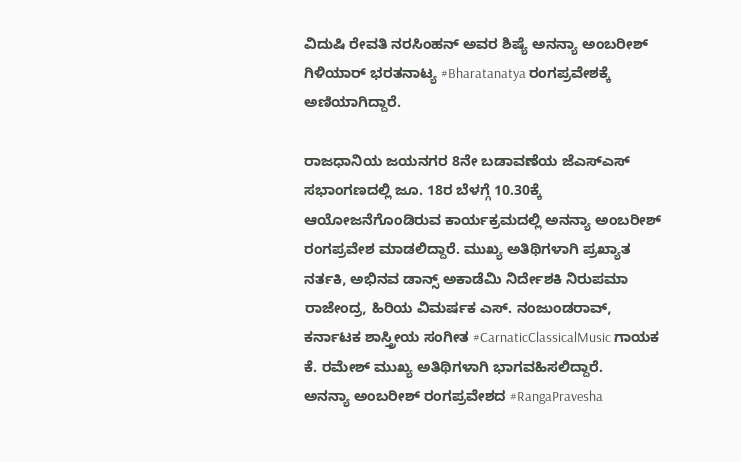ವಿದುಷಿ ರೇವತಿ ನರಸಿಂಹನ್ ಅವರ ಶಿಷ್ಯೆ ಅನನ್ಯಾ ಅಂಬರೀಶ್ ಗಿಳಿಯಾರ್ ಭರತನಾಟ್ಯ #Bharatanatya ರಂಗಪ್ರವೇಶಕ್ಕೆ ಅಣಿಯಾಗಿದ್ದಾರೆ.

ರಾಜಧಾನಿಯ ಜಯನಗರ 8ನೇ ಬಡಾವಣೆಯ ಜೆಎಸ್‌ಎಸ್ ಸಭಾಂಗಣದಲ್ಲಿ ಜೂ. 18ರ ಬೆಳಗ್ಗೆ 10.30ಕ್ಕೆ ಆಯೋಜನೆಗೊಂಡಿರುವ ಕಾರ್ಯಕ್ರಮದಲ್ಲಿ ಅನನ್ಯಾ ಅಂಬರೀಶ್ ರಂಗಪ್ರವೇಶ ಮಾಡಲಿದ್ದಾರೆ. ಮುಖ್ಯ ಅತಿಥಿಗಳಾಗಿ ಪ್ರಖ್ಯಾತ ನರ್ತಕಿ, ಅಭಿನವ ಡಾನ್ಸ್ ಅಕಾಡೆಮಿ ನಿರ್ದೇಶಕಿ ನಿರುಪಮಾ ರಾಜೇಂದ್ರ, ಹಿರಿಯ ವಿಮರ್ಷಕ ಎಸ್. ನಂಜುಂಡರಾವ್, ಕರ್ನಾಟಕ ಶಾಸ್ತ್ರೀಯ ಸಂಗೀತ #CarnaticClassicalMusic ಗಾಯಕ ಕೆ. ರಮೇಶ್ ಮುಖ್ಯ ಅತಿಥಿಗಳಾಗಿ ಭಾಗವಹಿಸಲಿದ್ದಾರೆ.
ಅನನ್ಯಾ ಅಂಬರೀಶ್ ರಂಗಪ್ರವೇಶದ #RangaPravesha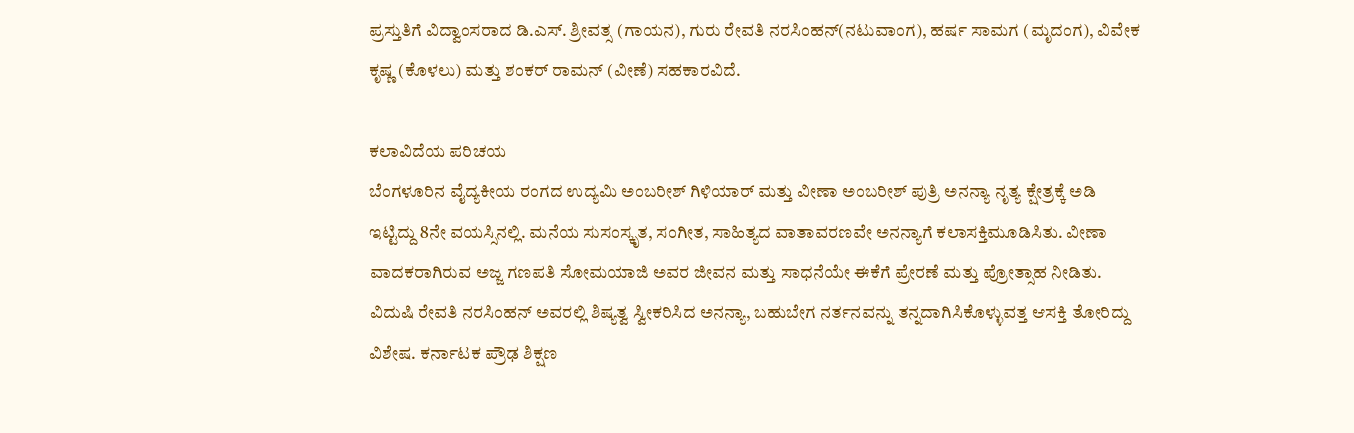ಪ್ರಸ್ತುತಿಗೆ ವಿದ್ವಾಂಸರಾದ ಡಿ.ಎಸ್. ಶ್ರೀವತ್ಸ (ಗಾಯನ), ಗುರು ರೇವತಿ ನರಸಿಂಹನ್(ನಟುವಾಂಗ), ಹರ್ಷ ಸಾಮಗ (ಮೃದಂಗ), ವಿವೇಕ ಕೃಷ್ಣ (ಕೊಳಲು) ಮತ್ತು ಶಂಕರ್ ರಾಮನ್ (ವೀಣೆ) ಸಹಕಾರವಿದೆ.

ಕಲಾವಿದೆಯ ಪರಿಚಯ
ಬೆಂಗಳೂರಿನ ವೈದ್ಯಕೀಯ ರಂಗದ ಉದ್ಯಮಿ ಅಂಬರೀಶ್ ಗಿಳಿಯಾರ್ ಮತ್ತು ವೀಣಾ ಅಂಬರೀಶ್ ಪುತ್ರಿ ಅನನ್ಯಾ ನೃತ್ಯ ಕ್ಷೇತ್ರಕ್ಕೆ ಅಡಿ ಇಟ್ಟಿದ್ದು 8ನೇ ವಯಸ್ಸಿನಲ್ಲಿ. ಮನೆಯ ಸುಸಂಸ್ಕೃತ, ಸಂಗೀತ, ಸಾಹಿತ್ಯದ ವಾತಾವರಣವೇ ಅನನ್ಯಾಗೆ ಕಲಾಸಕ್ತಿಮೂಡಿಸಿತು. ವೀಣಾ ವಾದಕರಾಗಿರುವ ಅಜ್ಜ ಗಣಪತಿ ಸೋಮಯಾಜಿ ಅವರ ಜೀವನ ಮತ್ತು ಸಾಧನೆಯೇ ಈಕೆಗೆ ಪ್ರೇರಣೆ ಮತ್ತು ಪ್ರೋತ್ಸಾಹ ನೀಡಿತು.
ವಿದುಷಿ ರೇವತಿ ನರಸಿಂಹನ್ ಅವರಲ್ಲಿ ಶಿಷ್ಯತ್ವ ಸ್ವೀಕರಿಸಿದ ಅನನ್ಯಾ, ಬಹುಬೇಗ ನರ್ತನವನ್ನು ತನ್ನದಾಗಿಸಿಕೊಳ್ಳುವತ್ತ ಆಸಕ್ತಿ ತೋರಿದ್ದು ವಿಶೇಷ. ಕರ್ನಾಟಕ ಪ್ರೌಢ ಶಿಕ್ಷಣ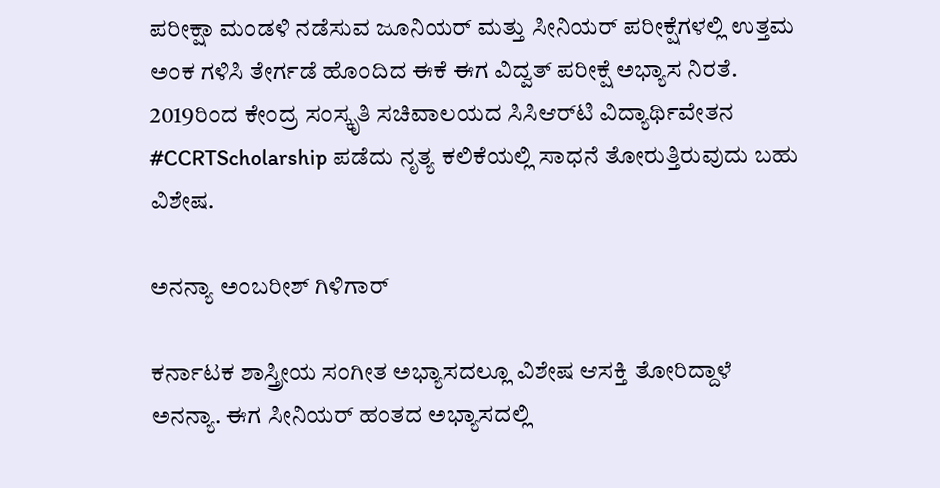ಪರೀಕ್ಷಾ ಮಂಡಳಿ ನಡೆಸುವ ಜೂನಿಯರ್ ಮತ್ತು ಸೀನಿಯರ್ ಪರೀಕ್ಷೆಗಳಲ್ಲಿ ಉತ್ತಮ ಅಂಕ ಗಳಿಸಿ ತೇರ್ಗಡೆ ಹೊಂದಿದ ಈಕೆ ಈಗ ವಿದ್ವತ್ ಪರೀಕ್ಷೆ ಅಭ್ಯಾಸ ನಿರತೆ. 2019ರಿಂದ ಕೇಂದ್ರ ಸಂಸ್ಕೃತಿ ಸಚಿವಾಲಯದ ಸಿಸಿಆರ್‌ಟಿ ವಿದ್ಯಾರ್ಥಿವೇತನ #CCRTScholarship ಪಡೆದು ನೃತ್ಯ ಕಲಿಕೆಯಲ್ಲಿ ಸಾಧನೆ ತೋರುತ್ತಿರುವುದು ಬಹು ವಿಶೇಷ.

ಅನನ್ಯಾ ಅಂಬರೀಶ್ ಗಿಳಿಗಾರ್

ಕರ್ನಾಟಕ ಶಾಸ್ತ್ರೀಯ ಸಂಗೀತ ಅಭ್ಯಾಸದಲ್ಲೂ ವಿಶೇಷ ಆಸಕ್ತಿ ತೋರಿದ್ದಾಳೆ ಅನನ್ಯಾ. ಈಗ ಸೀನಿಯರ್ ಹಂತದ ಅಭ್ಯಾಸದಲ್ಲಿ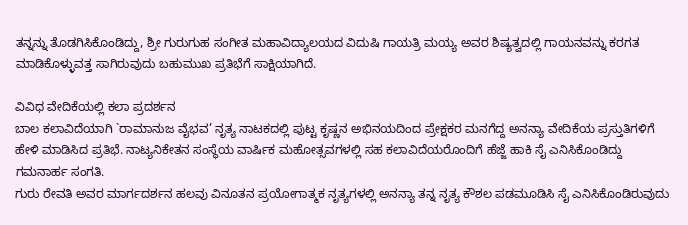ತನ್ನನ್ನು ತೊಡಗಿಸಿಕೊಂಡಿದ್ದು, ಶ್ರೀ ಗುರುಗುಹ ಸಂಗೀತ ಮಹಾವಿದ್ಯಾಲಯದ ವಿದುಷಿ ಗಾಯತ್ರಿ ಮಯ್ಯ ಅವರ ಶಿಷ್ಯತ್ವದಲ್ಲಿ ಗಾಯನವನ್ನು ಕರಗತ ಮಾಡಿಕೊಳ್ಳುವತ್ತ ಸಾಗಿರುವುದು ಬಹುಮುಖ ಪ್ರತಿಭೆಗೆ ಸಾಕ್ಷಿಯಾಗಿದೆ.

ವಿವಿಧ ವೇದಿಕೆಯಲ್ಲಿ ಕಲಾ ಪ್ರದರ್ಶನ
ಬಾಲ ಕಲಾವಿದೆಯಾಗಿ `ರಾಮಾನುಜ ವೈಭವ’ ನೃತ್ಯ ನಾಟಕದಲ್ಲಿ ಪುಟ್ಟ ಕೃಷ್ಣನ ಅಭಿನಯದಿಂದ ಪ್ರೇಕ್ಷಕರ ಮನಗೆದ್ದ ಅನನ್ಯಾ ವೇದಿಕೆಯ ಪ್ರಸ್ತುತಿಗಳಿಗೆ ಹೇಳಿ ಮಾಡಿಸಿದ ಪ್ರತಿಭೆ. ನಾಟ್ಯನಿಕೇತನ ಸಂಸ್ಥೆಯ ವಾರ್ಷಿಕ ಮಹೋತ್ಸವಗಳಲ್ಲಿ ಸಹ ಕಲಾವಿದೆಯರೊಂದಿಗೆ ಹೆಜ್ಜೆ ಹಾಕಿ ಸೈ ಎನಿಸಿಕೊಂಡಿದ್ದು ಗಮನಾರ್ಹ ಸಂಗತಿ.
ಗುರು ರೇವತಿ ಅವರ ಮಾರ್ಗದರ್ಶನ ಹಲವು ವಿನೂತನ ಪ್ರಯೋಗಾತ್ಮಕ ನೃತ್ಯಗಳಲ್ಲಿ ಅನನ್ಯಾ ತನ್ನ ನೃತ್ಯ ಕೌಶಲ ಪಡಮೂಡಿಸಿ ಸೈ ಎನಿಸಿಕೊಂಡಿರುವುದು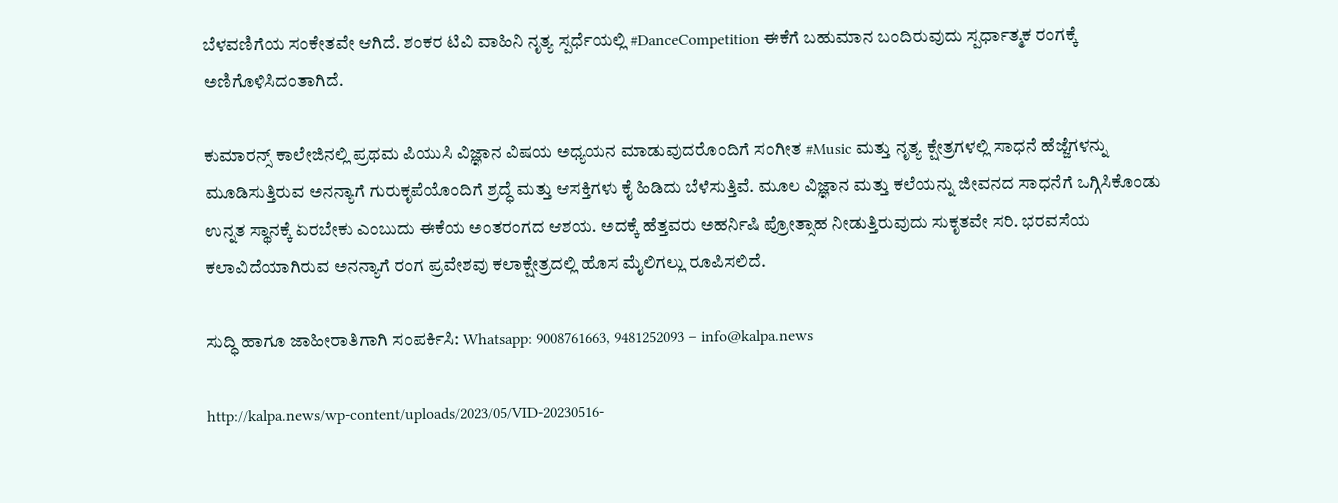ಬೆಳವಣಿಗೆಯ ಸಂಕೇತವೇ ಆಗಿದೆ. ಶಂಕರ ಟಿವಿ ವಾಹಿನಿ ನೃತ್ಯ ಸ್ಪರ್ಧೆಯಲ್ಲಿ #DanceCompetition ಈಕೆಗೆ ಬಹುಮಾನ ಬಂದಿರುವುದು ಸ್ಪರ್ಧಾತ್ಮಕ ರಂಗಕ್ಕೆ ಅಣಿಗೊಳಿಸಿದಂತಾಗಿದೆ.

ಕುಮಾರನ್ಸ್ ಕಾಲೇಜಿನಲ್ಲಿ ಪ್ರಥಮ ಪಿಯುಸಿ ವಿಜ್ಞಾನ ವಿಷಯ ಅಧ್ಯಯನ ಮಾಡುವುದರೊಂದಿಗೆ ಸಂಗೀತ #Music ಮತ್ತು ನೃತ್ಯ ಕ್ಷೇತ್ರಗಳಲ್ಲಿ ಸಾಧನೆ ಹೆಜ್ಜೆಗಳನ್ನು ಮೂಡಿಸುತ್ತಿರುವ ಅನನ್ಯಾಗೆ ಗುರುಕೃಪೆಯೊಂದಿಗೆ ಶ್ರದ್ಧೆ ಮತ್ತು ಆಸಕ್ತಿಗಳು ಕೈ ಹಿಡಿದು ಬೆಳೆಸುತ್ತಿವೆ. ಮೂಲ ವಿಜ್ಞಾನ ಮತ್ತು ಕಲೆಯನ್ನು ಜೀವನದ ಸಾಧನೆಗೆ ಒಗ್ಗಿಸಿಕೊಂಡು ಉನ್ನತ ಸ್ಥಾನಕ್ಕೆ ಏರಬೇಕು ಎಂಬುದು ಈಕೆಯ ಅಂತರಂಗದ ಆಶಯ. ಅದಕ್ಕೆ ಹೆತ್ತವರು ಅಹರ್ನಿಷಿ ಪ್ರೋತ್ಸಾಹ ನೀಡುತ್ತಿರುವುದು ಸುಕೃತವೇ ಸರಿ. ಭರವಸೆಯ ಕಲಾವಿದೆಯಾಗಿರುವ ಅನನ್ಯಾಗೆ ರಂಗ ಪ್ರವೇಶವು ಕಲಾಕ್ಷೇತ್ರದಲ್ಲಿ ಹೊಸ ಮೈಲಿಗಲ್ಲು ರೂಪಿಸಲಿದೆ.

ಸುದ್ಧಿ ಹಾಗೂ ಜಾಹೀರಾತಿಗಾಗಿ ಸಂಪರ್ಕಿಸಿ: Whatsapp: 9008761663, 9481252093 – info@kalpa.news

http://kalpa.news/wp-content/uploads/2023/05/VID-20230516-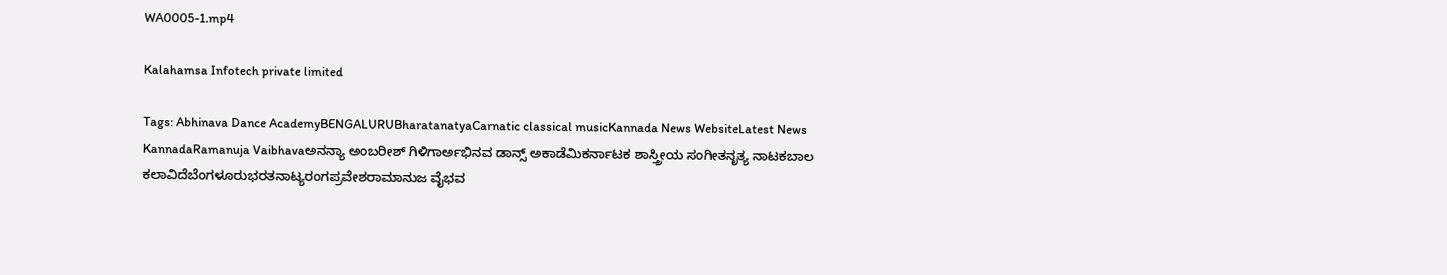WA0005-1.mp4

Kalahamsa Infotech private limited

Tags: Abhinava Dance AcademyBENGALURUBharatanatyaCarnatic classical musicKannada News WebsiteLatest News KannadaRamanuja Vaibhavaಅನನ್ಯಾ ಅಂಬರೀಶ್ ಗಿಳಿಗಾರ್ಅಭಿನವ ಡಾನ್ಸ್ ಅಕಾಡೆಮಿಕರ್ನಾಟಕ ಶಾಸ್ತ್ರೀಯ ಸಂಗೀತನೃತ್ಯ ನಾಟಕಬಾಲ ಕಲಾವಿದೆಬೆಂಗಳೂರುಭರತನಾಟ್ಯರಂಗಪ್ರವೇಶರಾಮಾನುಜ ವೈಭವ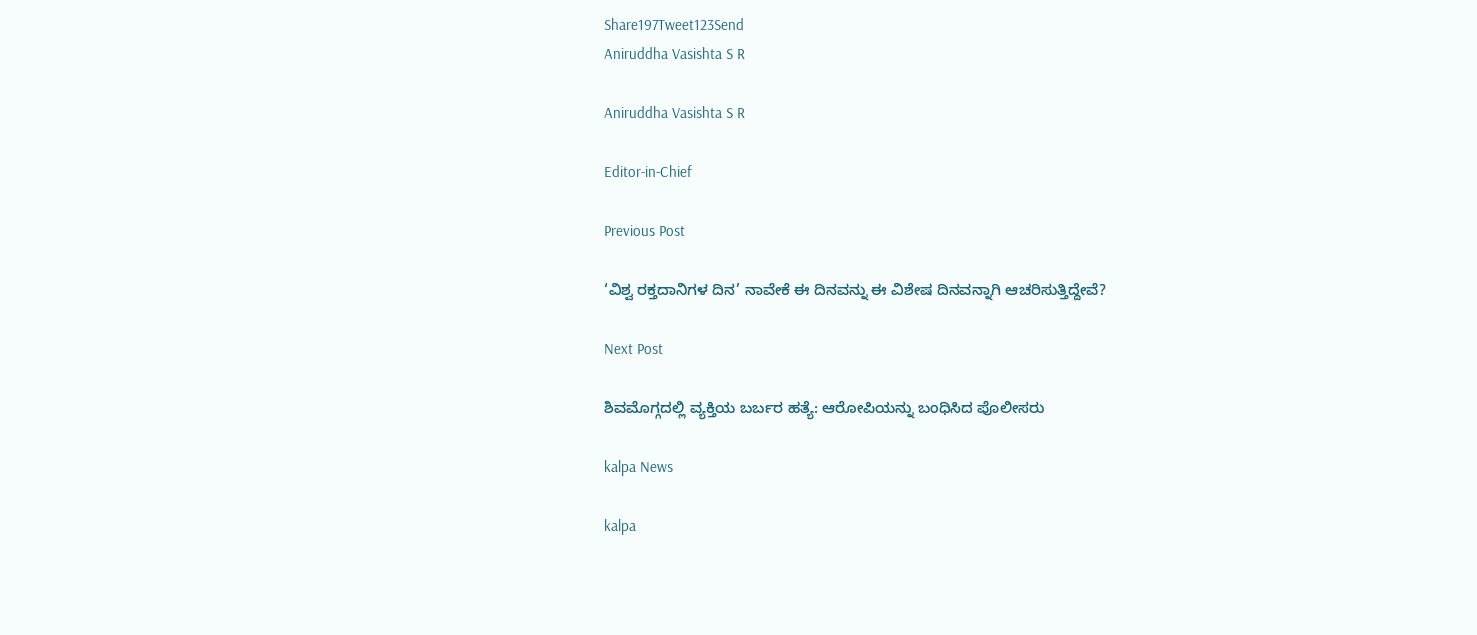Share197Tweet123Send
Aniruddha Vasishta S R

Aniruddha Vasishta S R

Editor-in-Chief

Previous Post

‘ವಿಶ್ವ ರಕ್ತದಾನಿಗಳ ದಿನ’ ನಾವೇಕೆ ಈ ದಿನವನ್ನು ಈ ವಿಶೇಷ ದಿನವನ್ನಾಗಿ ಆಚರಿಸುತ್ತಿದ್ದೇವೆ?

Next Post

ಶಿವಮೊಗ್ಗದಲ್ಲಿ ವ್ಯಕ್ತಿಯ ಬರ್ಬರ ಹತ್ಯೆ: ಆರೋಪಿಯನ್ನು ಬಂಧಿಸಿದ ಪೊಲೀಸರು

kalpa News

kalpa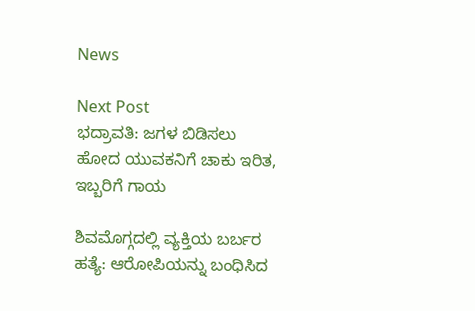News

Next Post
ಭದ್ರಾವತಿ: ಜಗಳ ಬಿಡಿಸಲು ಹೋದ ಯುವಕನಿಗೆ ಚಾಕು ಇರಿತ, ಇಬ್ಬರಿಗೆ ಗಾಯ

ಶಿವಮೊಗ್ಗದಲ್ಲಿ ವ್ಯಕ್ತಿಯ ಬರ್ಬರ ಹತ್ಯೆ: ಆರೋಪಿಯನ್ನು ಬಂಧಿಸಿದ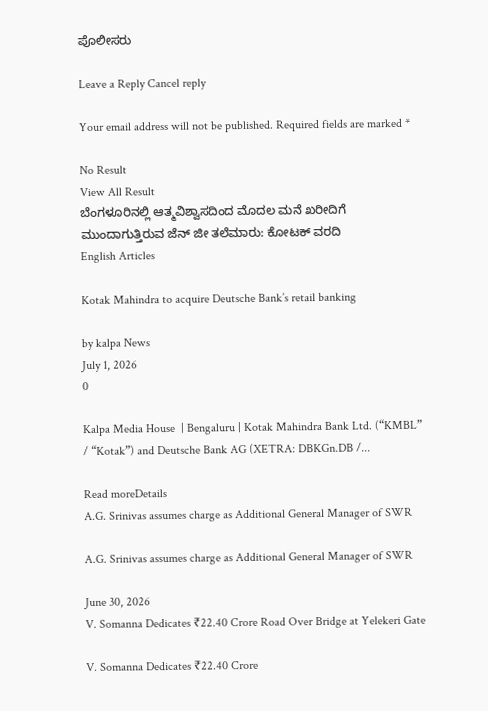ಪೊಲೀಸರು

Leave a Reply Cancel reply

Your email address will not be published. Required fields are marked *

No Result
View All Result
ಬೆಂಗಳೂರಿನಲ್ಲಿ ಆತ್ಮವಿಶ್ವಾಸದಿಂದ ಮೊದಲ ಮನೆ ಖರೀದಿಗೆ ಮುಂದಾಗುತ್ತಿರುವ ಜೆನ್ ಜೀ ತಲೆಮಾರು: ಕೋಟಕ್ ವರದಿ
English Articles

Kotak Mahindra to acquire Deutsche Bank’s retail banking

by kalpa News
July 1, 2026
0

Kalpa Media House  | Bengaluru | Kotak Mahindra Bank Ltd. (“KMBL” / “Kotak”) and Deutsche Bank AG (XETRA: DBKGn.DB /...

Read moreDetails
A.G. Srinivas assumes charge as Additional General Manager of SWR

A.G. Srinivas assumes charge as Additional General Manager of SWR

June 30, 2026
V. Somanna Dedicates ₹22.40 Crore Road Over Bridge at Yelekeri Gate

V. Somanna Dedicates ₹22.40 Crore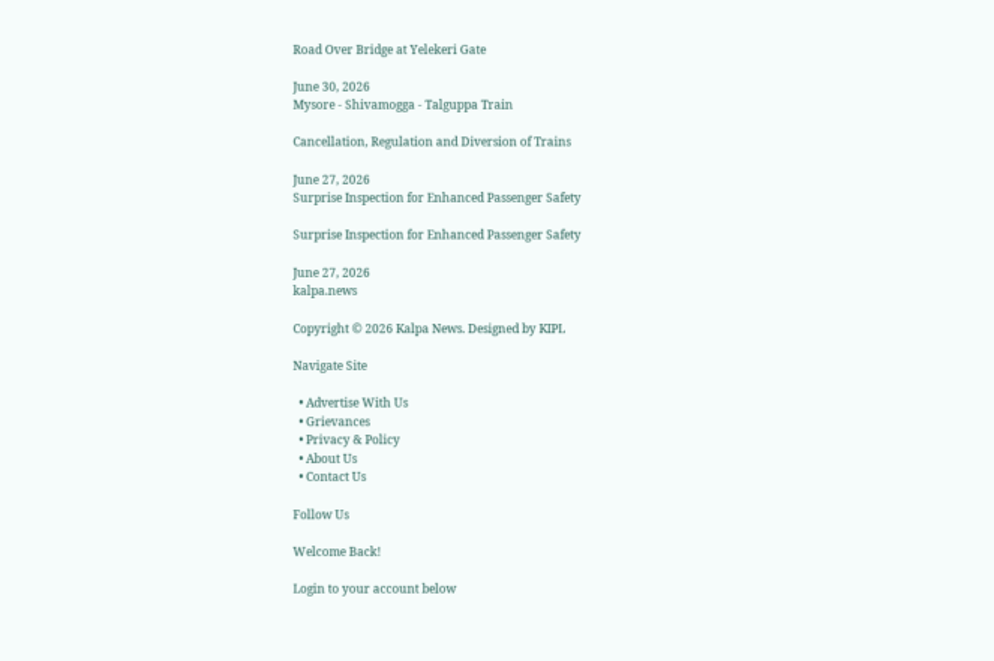Road Over Bridge at Yelekeri Gate

June 30, 2026
Mysore - Shivamogga - Talguppa Train

Cancellation, Regulation and Diversion of Trains

June 27, 2026
Surprise Inspection for Enhanced Passenger Safety

Surprise Inspection for Enhanced Passenger Safety

June 27, 2026
kalpa.news

Copyright © 2026 Kalpa News. Designed by KIPL

Navigate Site

  • Advertise With Us
  • Grievances
  • Privacy & Policy
  • About Us
  • Contact Us

Follow Us

Welcome Back!

Login to your account below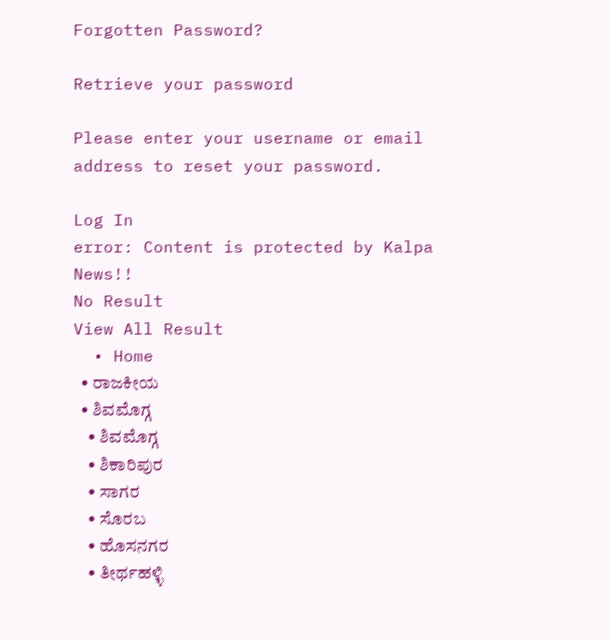Forgotten Password?

Retrieve your password

Please enter your username or email address to reset your password.

Log In
error: Content is protected by Kalpa News!!
No Result
View All Result
  • Home
  • ರಾಜಕೀಯ
  • ಶಿವಮೊಗ್ಗ
    • ಶಿವಮೊಗ್ಗ
    • ಶಿಕಾರಿಪುರ
    • ಸಾಗರ
    • ಸೊರಬ
    • ಹೊಸನಗರ
    • ತೀರ್ಥಹಳ್ಳಿ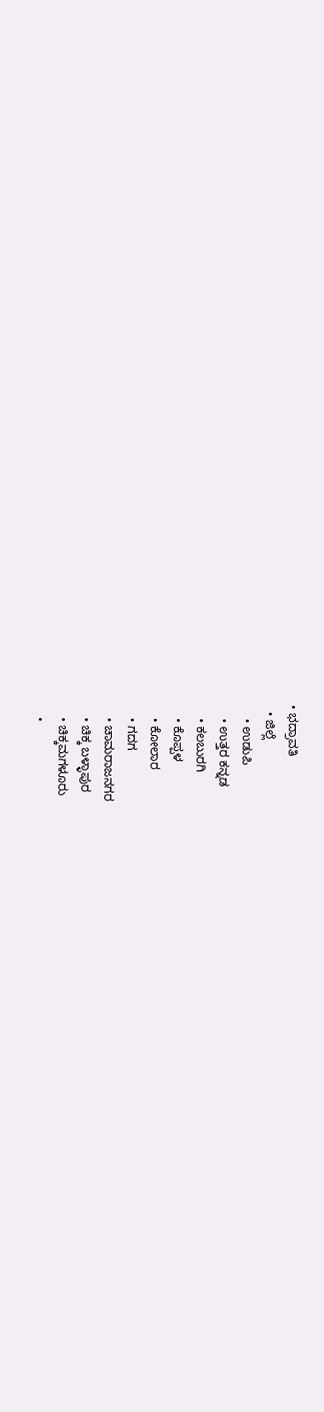• ಭದ್ರಾವತಿ
  • ಜಿಲ್ಲೆ
    • ಉಡುಪಿ
    • ಉತ್ತರ ಕನ್ನಡ
    • ಕಲಬುರಗಿ
    • ಕೊಪ್ಪಳ
    • ಕೋಲಾರ
    • ಗದಗ
    • ಚಾಮರಾಜನಗರ
    • ಚಿಕ್ಕ ಬಳ್ಳಾಪುರ
    • ಚಿಕ್ಕಮಗಳೂರು
    •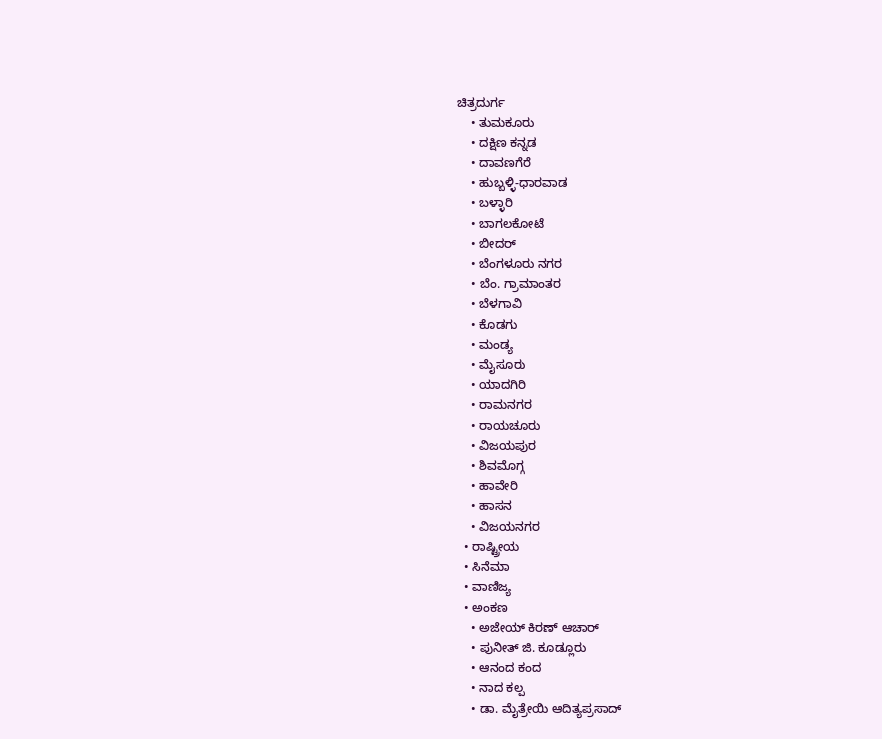ಚಿತ್ರದುರ್ಗ
    • ತುಮಕೂರು
    • ದಕ್ಷಿಣ ಕನ್ನಡ
    • ದಾವಣಗೆರೆ
    • ಹುಬ್ಬಳ್ಳಿ-ಧಾರವಾಡ
    • ಬಳ್ಳಾರಿ
    • ಬಾಗಲಕೋಟೆ
    • ಬೀದರ್
    • ಬೆಂಗಳೂರು ನಗರ
    • ಬೆಂ. ಗ್ರಾಮಾಂತರ
    • ಬೆಳಗಾವಿ
    • ಕೊಡಗು
    • ಮಂಡ್ಯ
    • ಮೈಸೂರು
    • ಯಾದಗಿರಿ
    • ರಾಮನಗರ
    • ರಾಯಚೂರು
    • ವಿಜಯಪುರ
    • ಶಿವಮೊಗ್ಗ
    • ಹಾವೇರಿ
    • ಹಾಸನ
    • ವಿಜಯನಗರ
  • ರಾಷ್ಟ್ರೀಯ
  • ಸಿನೆಮಾ
  • ವಾಣಿಜ್ಯ
  • ಅಂಕಣ
    • ಅಜೇಯ್ ಕಿರಣ್ ಆಚಾರ್
    • ಪುನೀತ್ ಜಿ. ಕೂಡ್ಲೂರು
    • ಆನಂದ ಕಂದ
    • ನಾದ ಕಲ್ಪ
    • ಡಾ. ಮೈತ್ರೇಯಿ ಆದಿತ್ಯಪ್ರಸಾದ್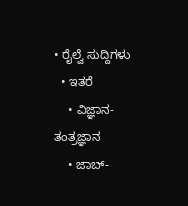• ರೈಲ್ವೆ ಸುದ್ದಿಗಳು
  • ಇತರೆ
    • ವಿಜ್ಞಾನ-ತಂತ್ರಜ್ಞಾನ
    • ಜಾಬ್-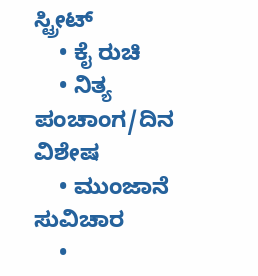ಸ್ಟ್ರೀಟ್
    • ಕೈ ರುಚಿ
    • ನಿತ್ಯ ಪಂಚಾಂಗ/ದಿನ ವಿಶೇಷ
    • ಮುಂಜಾನೆ ಸುವಿಚಾರ
    •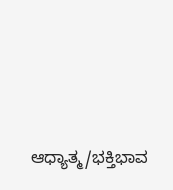ಆಧ್ಯಾತ್ಮ/ಭಕ್ತಿಭಾವ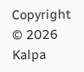Copyright © 2026 Kalpa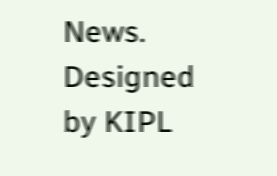News. Designed by KIPL